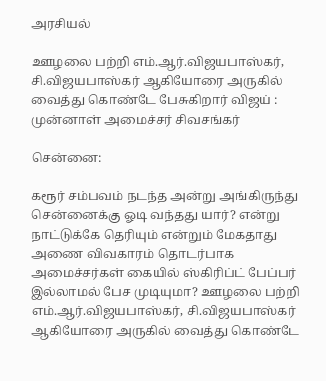அரசியல்

ஊழலை பற்றி எம்.ஆர்.விஜயபாஸ்கர், சி.விஜயபாஸ்கர் ஆகியோரை அருகில் வைத்து கொண்டே பேசுகிறார் விஜய் : முன்னாள் அமைச்சர் சிவசங்கர்

சென்னை:

கரூர் சம்பவம் நடந்த அன்று அங்கிருந்து சென்னைக்கு ஓடி வந்தது யார்? என்று நாட்டுக்கே தெரியும் என்றும் மேகதாது அணை விவகாரம் தொடர்பாக அமைச்சர்கள் கையில் ஸ்கிரிப்ட் பேப்பர் இல்லாமல் பேச முடியுமா? ஊழலை பற்றி எம்.ஆர்.விஜயபாஸ்கர், சி.விஜயபாஸ்கர் ஆகியோரை அருகில் வைத்து கொண்டே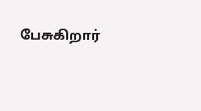பேசுகிறார்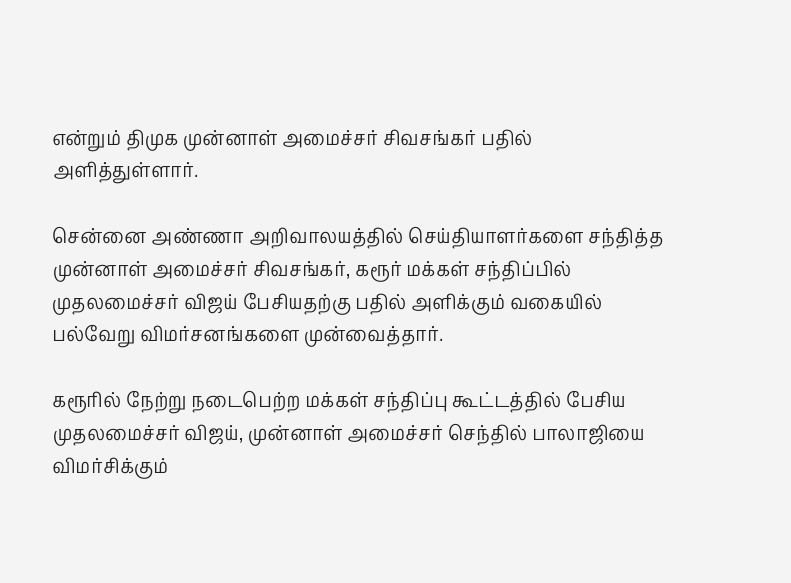என்றும் திமுக முன்னாள் அமைச்சர் சிவசங்கர் பதில் அளித்துள்ளார்.

சென்னை அண்ணா அறிவாலயத்தில் செய்தியாளர்களை சந்தித்த முன்னாள் அமைச்சர் சிவசங்கர், கரூர் மக்கள் சந்திப்பில் முதலமைச்சர் விஜய் பேசியதற்கு பதில் அளிக்கும் வகையில் பல்வேறு விமர்சனங்களை முன்வைத்தார்.

கரூரில் நேற்று நடைபெற்ற மக்கள் சந்திப்பு கூட்டத்தில் பேசிய முதலமைச்சர் விஜய், முன்னாள் அமைச்சர் செந்தில் பாலாஜியை விமர்சிக்கும்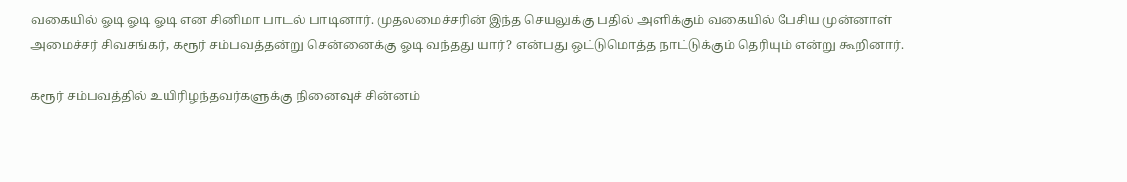வகையில் ஓடி ஓடி ஓடி என சினிமா பாடல் பாடினார். முதலமைச்சரின் இந்த செயலுக்கு பதில் அளிக்கும் வகையில் பேசிய முன்னாள் அமைச்சர் சிவசங்கர், கரூர் சம்பவத்தன்று சென்னைக்கு ஓடி வந்தது யார்? என்பது ஒட்டுமொத்த நாட்டுக்கும் தெரியும் என்று கூறினார்.

கரூர் சம்பவத்தில் உயிரிழந்தவர்களுக்கு நினைவுச் சின்னம்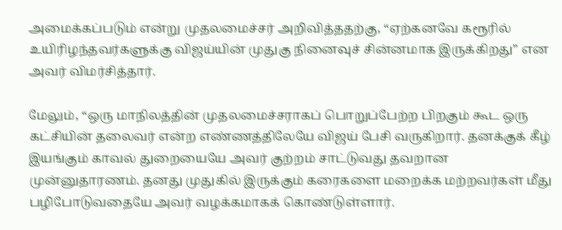அமைக்கப்படும் என்று முதலமைச்சர் அறிவித்ததற்கு, “ஏற்கனவே கரூரில் உயிரிழந்தவர்களுக்கு விஜய்யின் முதுகு நினைவுச் சின்னமாக இருக்கிறது” என அவர் விமர்சித்தார்.

மேலும், “ஒரு மாநிலத்தின் முதலமைச்சராகப் பொறுப்பேற்ற பிறகும் கூட ஒரு கட்சியின் தலைவர் என்ற எண்ணத்திலேயே விஜய் பேசி வருகிறார். தனக்குக் கீழ் இயங்கும் காவல் துறையையே அவர் குற்றம் சாட்டுவது தவறான முன்னுதாரணம். தனது முதுகில் இருக்கும் கரைகளை மறைக்க மற்றவர்கள் மீது பழிபோடுவதையே அவர் வழக்கமாகக் கொண்டுள்ளார்.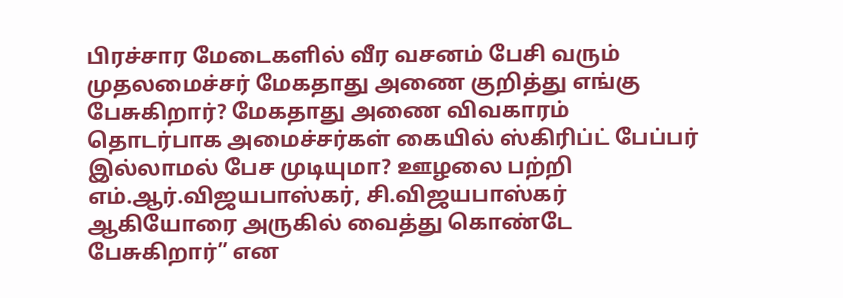பிரச்சார மேடைகளில் வீர வசனம் பேசி வரும் முதலமைச்சர் மேகதாது அணை குறித்து எங்கு பேசுகிறார்? மேகதாது அணை விவகாரம் தொடர்பாக அமைச்சர்கள் கையில் ஸ்கிரிப்ட் பேப்பர் இல்லாமல் பேச முடியுமா? ஊழலை பற்றி எம்.ஆர்.விஜயபாஸ்கர், சி.விஜயபாஸ்கர் ஆகியோரை அருகில் வைத்து கொண்டே பேசுகிறார்” என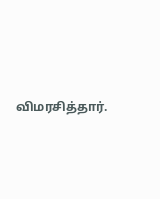விமரசித்தார்.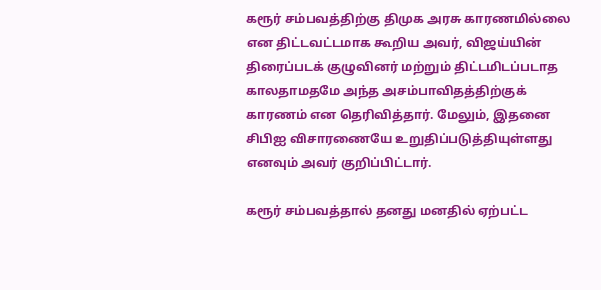கரூர் சம்பவத்திற்கு திமுக அரசு காரணமில்லை என திட்டவட்டமாக கூறிய அவர், விஜய்யின் திரைப்படக் குழுவினர் மற்றும் திட்டமிடப்படாத காலதாமதமே அந்த அசம்பாவிதத்திற்குக் காரணம் என தெரிவித்தார். மேலும், இதனை சிபிஐ விசாரணையே உறுதிப்படுத்தியுள்ளது எனவும் அவர் குறிப்பிட்டார்.

கரூர் சம்பவத்தால் தனது மனதில் ஏற்பட்ட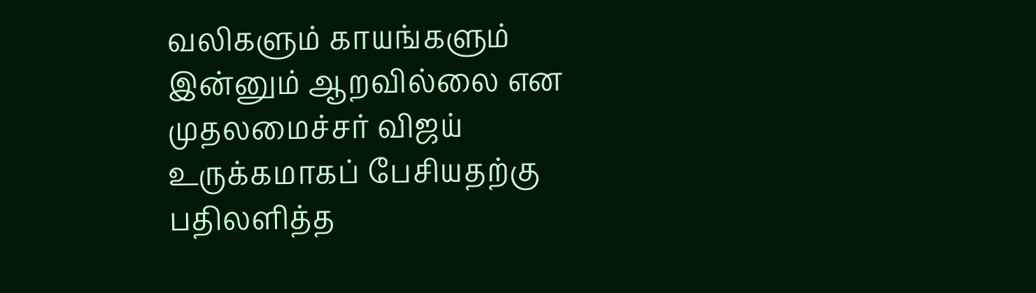வலிகளும் காயங்களும் இன்னும் ஆறவில்லை என முதலமைச்சர் விஜய் உருக்கமாகப் பேசியதற்கு பதிலளித்த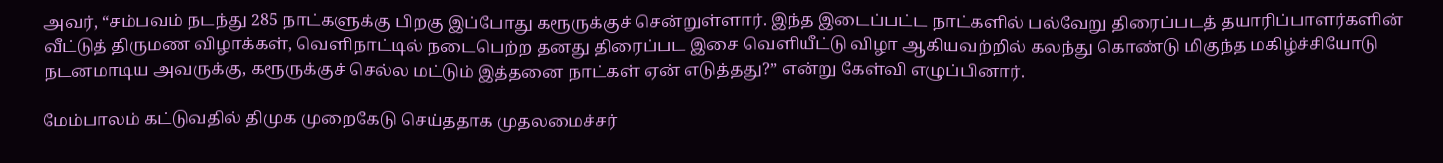அவர், “சம்பவம் நடந்து 285 நாட்களுக்கு பிறகு இப்போது கரூருக்குச் சென்றுள்ளார். இந்த இடைப்பட்ட நாட்களில் பல்வேறு திரைப்படத் தயாரிப்பாளர்களின் வீட்டுத் திருமண விழாக்கள், வெளிநாட்டில் நடைபெற்ற தனது திரைப்பட இசை வெளியீட்டு விழா ஆகியவற்றில் கலந்து கொண்டு மிகுந்த மகிழ்ச்சியோடு நடனமாடிய அவருக்கு, கரூருக்குச் செல்ல மட்டும் இத்தனை நாட்கள் ஏன் எடுத்தது?” என்று கேள்வி எழுப்பினார்.

மேம்பாலம் கட்டுவதில் திமுக முறைகேடு செய்ததாக முதலமைச்சர்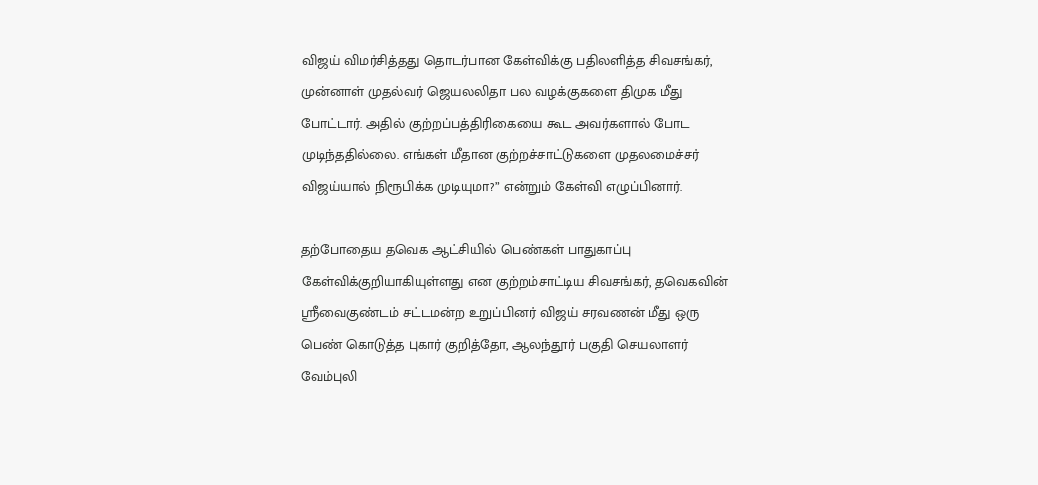விஜய் விமர்சித்தது தொடர்பான கேள்விக்கு பதிலளித்த சிவசங்கர், முன்னாள் முதல்வர் ஜெயலலிதா பல வழக்குகளை திமுக மீது போட்டார். அதில் குற்றப்பத்திரிகையை கூட அவர்களால் போட முடிந்ததில்லை. எங்கள் மீதான குற்றச்சாட்டுகளை முதலமைச்சர் விஜய்யால் நிரூபிக்க முடியுமா?” என்றும் கேள்வி எழுப்பினார்.

தற்போதைய தவெக ஆட்சியில் பெண்கள் பாதுகாப்பு கேள்விக்குறியாகியுள்ளது என குற்றம்சாட்டிய சிவசங்கர், தவெகவின் ஸ்ரீவைகுண்டம் சட்டமன்ற உறுப்பினர் விஜய் சரவணன் மீது ஒரு பெண் கொடுத்த புகார் குறித்தோ, ஆலந்தூர் பகுதி செயலாளர் வேம்புலி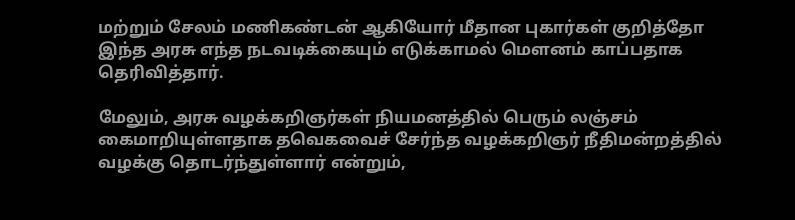மற்றும் சேலம் மணிகண்டன் ஆகியோர் மீதான புகார்கள் குறித்தோ இந்த அரசு எந்த நடவடிக்கையும் எடுக்காமல் மௌனம் காப்பதாக தெரிவித்தார்.

மேலும், அரசு வழக்கறிஞர்கள் நியமனத்தில் பெரும் லஞ்சம் கைமாறியுள்ளதாக தவெகவைச் சேர்ந்த வழக்கறிஞர் நீதிமன்றத்தில் வழக்கு தொடர்ந்துள்ளார் என்றும்,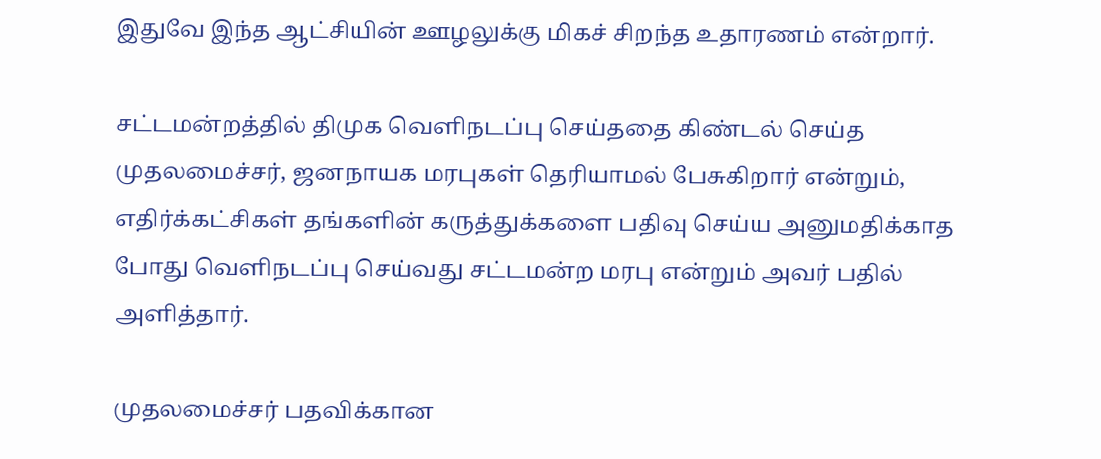இதுவே இந்த ஆட்சியின் ஊழலுக்கு மிகச் சிறந்த உதாரணம் என்றார்.

சட்டமன்றத்தில் திமுக வெளிநடப்பு செய்ததை கிண்டல் செய்த முதலமைச்சர், ஜனநாயக மரபுகள் தெரியாமல் பேசுகிறார் என்றும், எதிர்க்கட்சிகள் தங்களின் கருத்துக்களை பதிவு செய்ய அனுமதிக்காத போது வெளிநடப்பு செய்வது சட்டமன்ற மரபு என்றும் அவர் பதில் அளித்தார்.

முதலமைச்சர் பதவிக்கான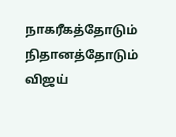நாகரீகத்தோடும் நிதானத்தோடும் விஜய்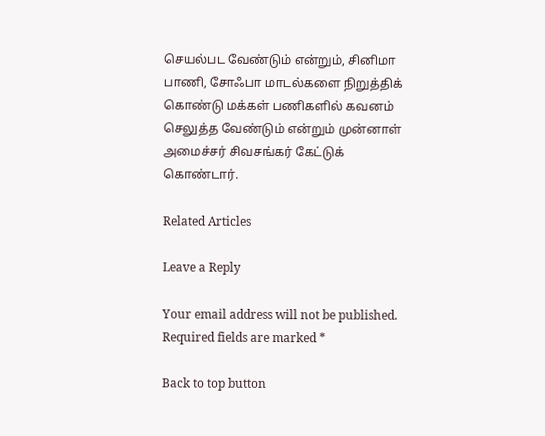செயல்பட வேண்டும் என்றும், சினிமா பாணி, சோஃபா மாடல்களை நிறுத்திக் கொண்டு மக்கள் பணிகளில் கவனம் செலுத்த வேண்டும் என்றும் முன்னாள் அமைச்சர் சிவசங்கர் கேட்டுக் கொண்டார்.

Related Articles

Leave a Reply

Your email address will not be published. Required fields are marked *

Back to top button